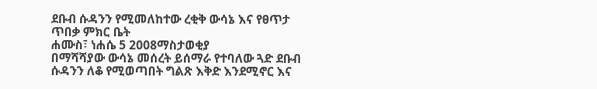ደቡብ ሱዳንን የሚመለከተው ረቂቅ ውሳኔ እና የፀጥታ ጥበቃ ምክር ቤት
ሐሙስ፣ ነሐሴ 5 2008ማስታወቂያ
በማሻሻያው ውሳኔ መሰረት ይሰማራ የተባለው ጓድ ደቡብ ሱዳንን ለቆ የሚወጣበት ግልጽ እቅድ እንደሚኖር እና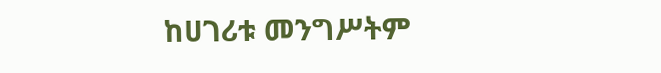ከሀገሪቱ መንግሥትም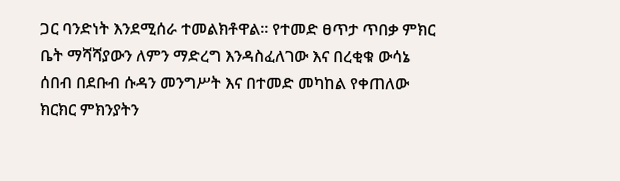ጋር ባንድነት እንደሚሰራ ተመልክቶዋል። የተመድ ፀጥታ ጥበቃ ምክር ቤት ማሻሻያውን ለምን ማድረግ እንዳስፈለገው እና በረቂቁ ውሳኔ ሰበብ በደቡብ ሱዳን መንግሥት እና በተመድ መካከል የቀጠለው ክርክር ምክንያትን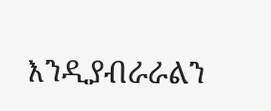እንዲያብራራልን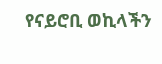የናይሮቢ ወኪላችን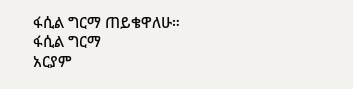ፋሲል ግርማ ጠይቄዋለሁ።
ፋሲል ግርማ
አርያም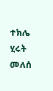ተክሌ
ሂሩት መለሰ